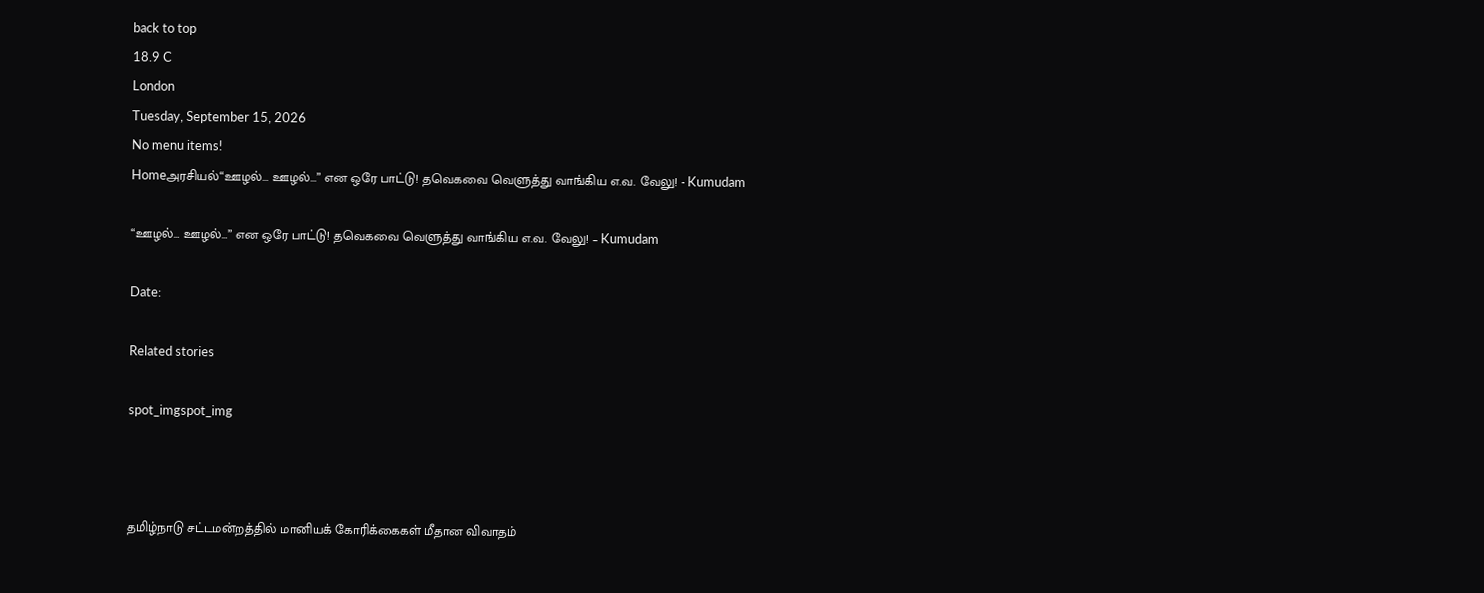back to top
18.9 C
London
Tuesday, September 15, 2026
No menu items!
Homeஅரசியல்“ஊழல்... ஊழல்...” என ஒரே பாட்டு! தவெகவை வெளுத்து வாங்கிய எ.வ. வேலு! - Kumudam

“ஊழல்… ஊழல்…” என ஒரே பாட்டு! தவெகவை வெளுத்து வாங்கிய எ.வ. வேலு! – Kumudam

Date:

Related stories

spot_imgspot_img



தமிழ்நாடு சட்டமன்றத்தில் மானியக் கோரிக்கைகள் மீதான விவாதம்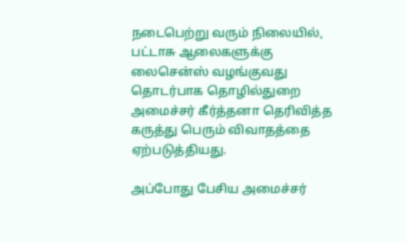நடைபெற்று வரும் நிலையில், பட்டாசு ஆலைகளுக்கு லைசென்ஸ் வழங்குவது தொடர்பாக தொழில்துறை அமைச்சர் கீர்த்தனா தெரிவித்த கருத்து பெரும் விவாதத்தை ஏற்படுத்தியது.

அப்போது பேசிய அமைச்சர்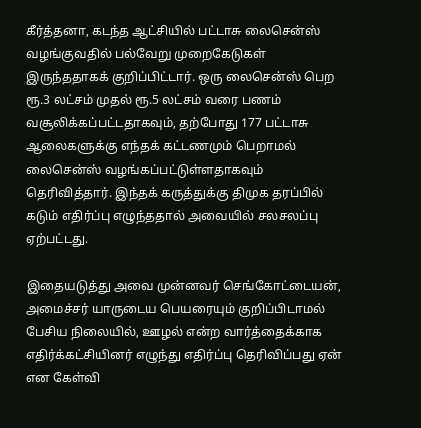கீர்த்தனா, கடந்த ஆட்சியில் பட்டாசு லைசென்ஸ் வழங்குவதில் பல்வேறு முறைகேடுகள் இருந்ததாகக் குறிப்பிட்டார். ஒரு லைசென்ஸ் பெற ரூ.3 லட்சம் முதல் ரூ.5 லட்சம் வரை பணம் வசூலிக்கப்பட்டதாகவும், தற்போது 177 பட்டாசு ஆலைகளுக்கு எந்தக் கட்டணமும் பெறாமல் லைசென்ஸ் வழங்கப்பட்டுள்ளதாகவும் தெரிவித்தார். இந்தக் கருத்துக்கு திமுக தரப்பில் கடும் எதிர்ப்பு எழுந்ததால் அவையில் சலசலப்பு ஏற்பட்டது.

இதையடுத்து அவை முன்னவர் செங்கோட்டையன், அமைச்சர் யாருடைய பெயரையும் குறிப்பிடாமல் பேசிய நிலையில், ஊழல் என்ற வார்த்தைக்காக எதிர்க்கட்சியினர் எழுந்து எதிர்ப்பு தெரிவிப்பது ஏன் என கேள்வி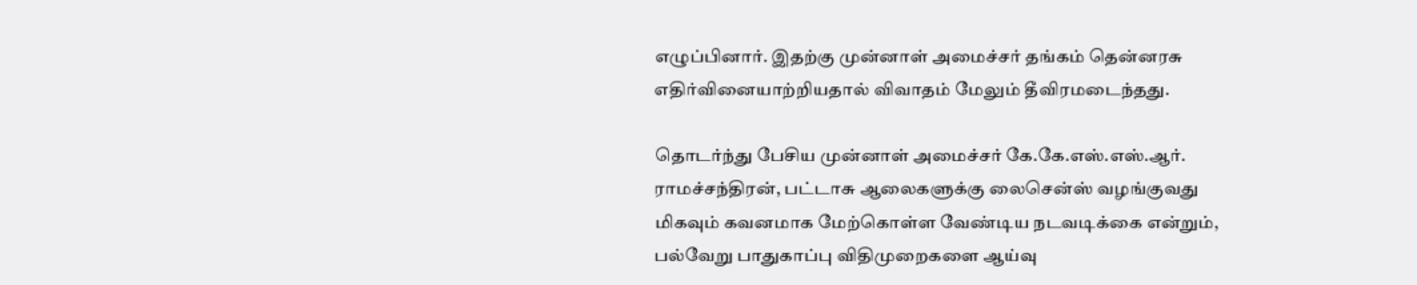எழுப்பினார். இதற்கு முன்னாள் அமைச்சர் தங்கம் தென்னரசு எதிர்வினையாற்றியதால் விவாதம் மேலும் தீவிரமடைந்தது.

தொடர்ந்து பேசிய முன்னாள் அமைச்சர் கே.கே.எஸ்.எஸ்.ஆர். ராமச்சந்திரன், பட்டாசு ஆலைகளுக்கு லைசென்ஸ் வழங்குவது மிகவும் கவனமாக மேற்கொள்ள வேண்டிய நடவடிக்கை என்றும், பல்வேறு பாதுகாப்பு விதிமுறைகளை ஆய்வு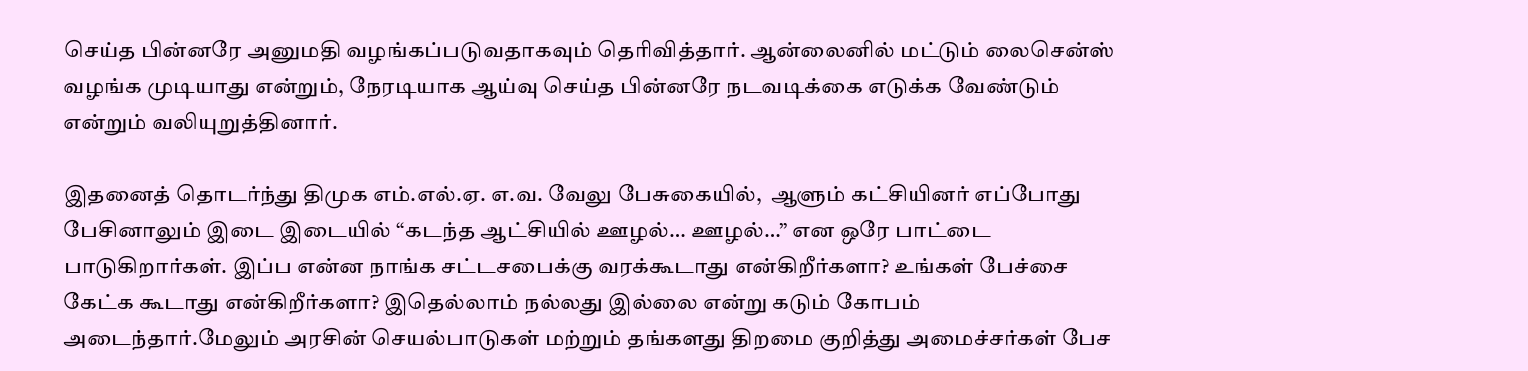செய்த பின்னரே அனுமதி வழங்கப்படுவதாகவும் தெரிவித்தார். ஆன்லைனில் மட்டும் லைசென்ஸ் வழங்க முடியாது என்றும், நேரடியாக ஆய்வு செய்த பின்னரே நடவடிக்கை எடுக்க வேண்டும் என்றும் வலியுறுத்தினார்.

இதனைத் தொடர்ந்து திமுக எம்.எல்.ஏ. எ.வ. வேலு பேசுகையில்,  ஆளும் கட்சியினர் எப்போது பேசினாலும் இடை இடையில் “கடந்த ஆட்சியில் ஊழல்… ஊழல்…” என ஒரே பாட்டை பாடுகிறார்கள். இப்ப என்ன நாங்க சட்டசபைக்கு வரக்கூடாது என்கிறீர்களா? உங்கள் பேச்சை கேட்க கூடாது என்கிறீர்களா? இதெல்லாம் நல்லது இல்லை என்று கடும் கோபம் அடைந்தார்.மேலும் அரசின் செயல்பாடுகள் மற்றும் தங்களது திறமை குறித்து அமைச்சர்கள் பேச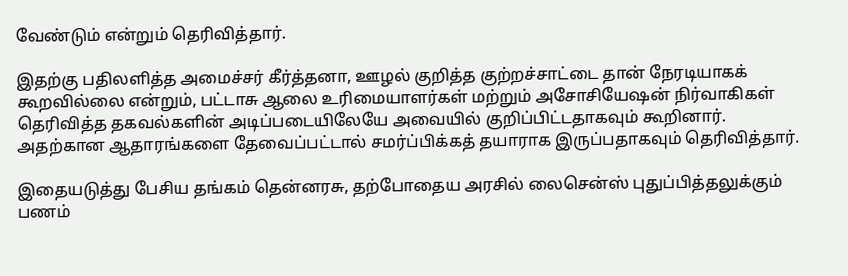வேண்டும் என்றும் தெரிவித்தார்.

இதற்கு பதிலளித்த அமைச்சர் கீர்த்தனா, ஊழல் குறித்த குற்றச்சாட்டை தான் நேரடியாகக் கூறவில்லை என்றும், பட்டாசு ஆலை உரிமையாளர்கள் மற்றும் அசோசியேஷன் நிர்வாகிகள் தெரிவித்த தகவல்களின் அடிப்படையிலேயே அவையில் குறிப்பிட்டதாகவும் கூறினார். அதற்கான ஆதாரங்களை தேவைப்பட்டால் சமர்ப்பிக்கத் தயாராக இருப்பதாகவும் தெரிவித்தார்.

இதையடுத்து பேசிய தங்கம் தென்னரசு, தற்போதைய அரசில் லைசென்ஸ் புதுப்பித்தலுக்கும் பணம்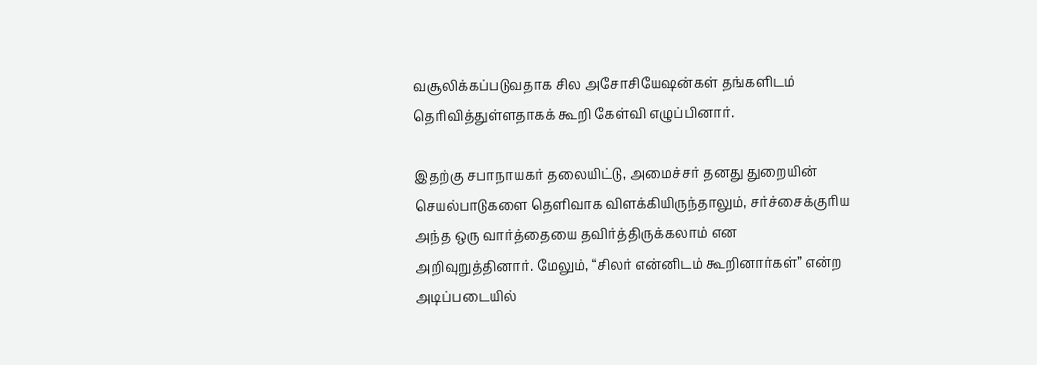வசூலிக்கப்படுவதாக சில அசோசியேஷன்கள் தங்களிடம் தெரிவித்துள்ளதாகக் கூறி கேள்வி எழுப்பினார்.

இதற்கு சபாநாயகர் தலையிட்டு, அமைச்சர் தனது துறையின் செயல்பாடுகளை தெளிவாக விளக்கியிருந்தாலும், சர்ச்சைக்குரிய அந்த ஒரு வார்த்தையை தவிர்த்திருக்கலாம் என அறிவுறுத்தினார். மேலும், “சிலர் என்னிடம் கூறினார்கள்” என்ற அடிப்படையில்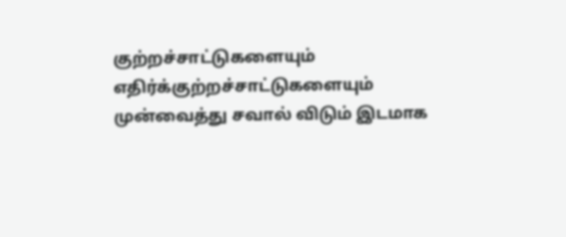குற்றச்சாட்டுகளையும் எதிர்க்குற்றச்சாட்டுகளையும் முன்வைத்து சவால் விடும் இடமாக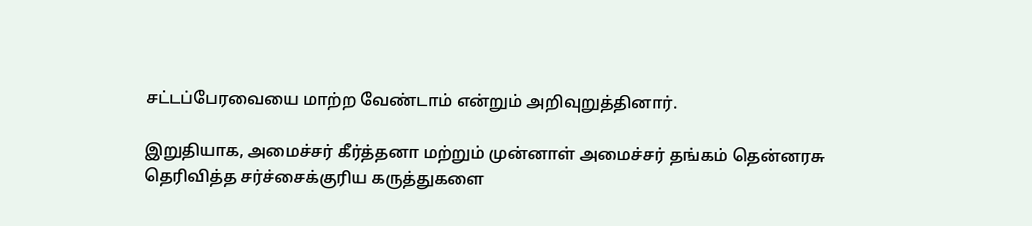சட்டப்பேரவையை மாற்ற வேண்டாம் என்றும் அறிவுறுத்தினார்.

இறுதியாக, அமைச்சர் கீர்த்தனா மற்றும் முன்னாள் அமைச்சர் தங்கம் தென்னரசு தெரிவித்த சர்ச்சைக்குரிய கருத்துகளை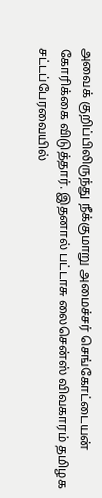அவைக் குறிப்பிலிருந்து நீக்குமாறு அமைச்சர் செங்கோட்டையன் கோரிக்கை விடுத்தார். இதனால் பட்டாசு லைசென்ஸ் விவகாரம் தமிழக சட்டப்பேரவையில்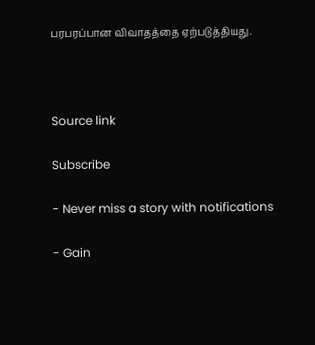பரபரப்பான விவாதத்தை ஏற்படுத்தியது.



Source link

Subscribe

- Never miss a story with notifications

- Gain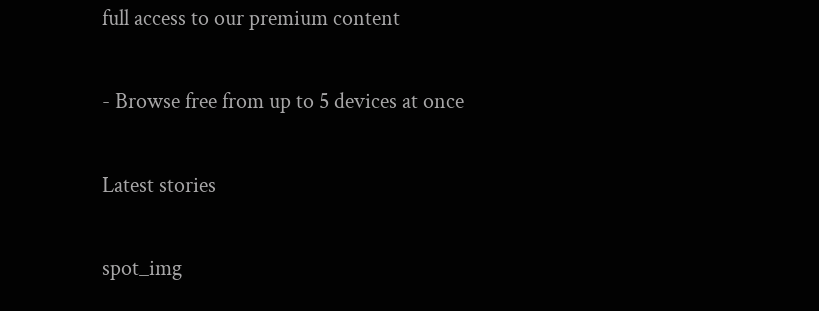full access to our premium content

- Browse free from up to 5 devices at once

Latest stories

spot_img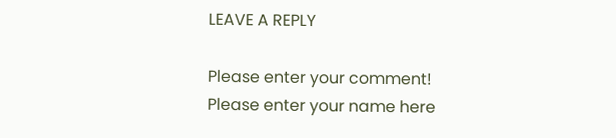LEAVE A REPLY

Please enter your comment!
Please enter your name here